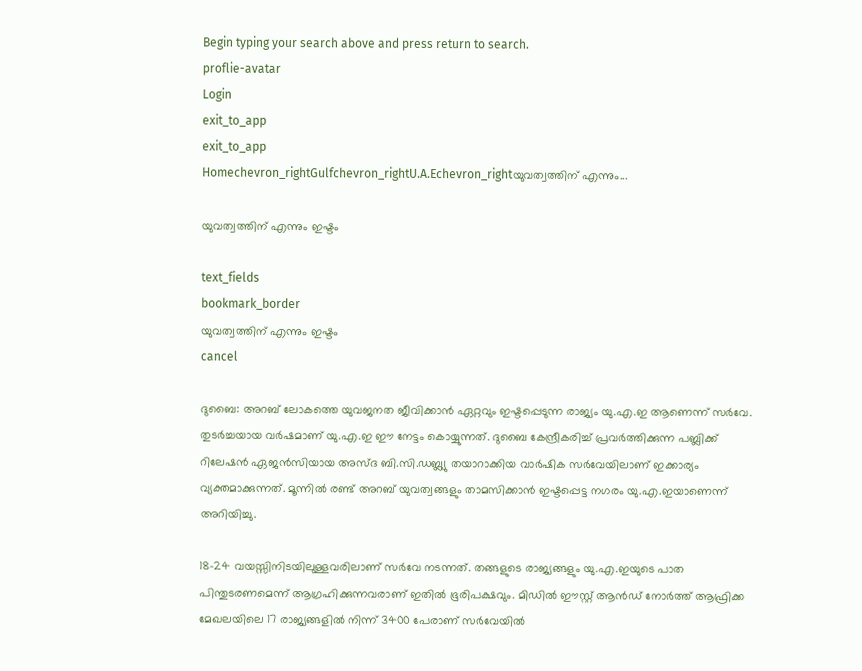Begin typing your search above and press return to search.
proflie-avatar
Login
exit_to_app
exit_to_app
Homechevron_rightGulfchevron_rightU.A.Echevron_rightയുവത്വത്തിന് എന്നും...

യുവത്വത്തിന് എന്നും ഇഷ്ടം

text_fields
bookmark_border
യുവത്വത്തിന് എന്നും ഇഷ്ടം
cancel

ദുബൈ: അറബ് ലോകത്തെ യുവജനത ജീവിക്കാൻ ഏറ്റവും ഇഷ്ടപ്പെടുന്ന രാജ്യം യു.എ.ഇ ആണെന്ന് സർവേ. തുടർച്ചയായ വർഷമാണ് യു.എ.ഇ ഈ നേട്ടം കൊയ്യുന്നത്. ദുബൈ കേന്ദ്രീകരിച്ച് പ്രവർത്തിക്കുന്ന പബ്ലിക്ക് റിലേഷൻ ഏജൻസിയായ അസ്ദ ബി.സി.ഡബ്ല്യു തയാറാക്കിയ വാർഷിക സർവേയിലാണ് ഇക്കാര്യം വ്യക്തമാക്കുന്നത്. മൂന്നിൽ രണ്ട് അറബ് യുവത്വങ്ങളും താമസിക്കാൻ ഇഷ്ടപ്പെട്ട നഗരം യു.എ.ഇയാണെന്ന് അറിയിച്ചു.

18-24 വയസ്സിനിടയിലുള്ളവരിലാണ് സർവേ നടന്നത്. തങ്ങളുടെ രാജ്യങ്ങളും യു.എ.ഇയുടെ പാത പിന്തുടരണമെന്ന് ആഗ്രഹിക്കുന്നവരാണ് ഇതിൽ ഭൂരിപക്ഷവും. മിഡിൽ ഈസ്റ്റ് ആൻഡ് നോർത്ത് ആഫ്രിക്ക മേഖലയിലെ 17 രാജ്യങ്ങളിൽ നിന്ന് 3400 പേരാണ് സർവേയിൽ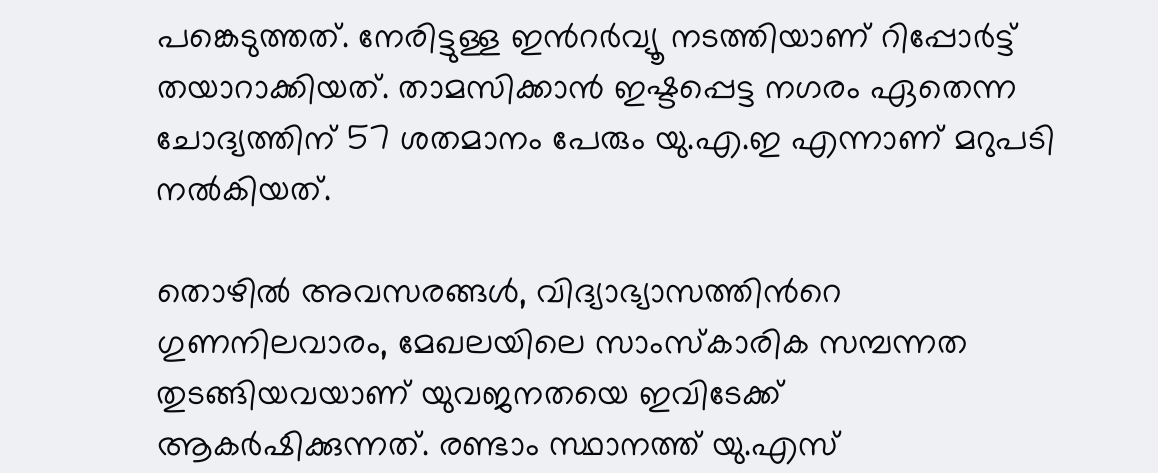പങ്കെടുത്തത്. നേരിട്ടുള്ള ഇൻറർവ്യൂ നടത്തിയാണ് റിപ്പോർട്ട് തയാറാക്കിയത്. താമസിക്കാൻ ഇഷ്ടപ്പെട്ട നഗരം ഏതെന്ന ചോദ്യത്തിന് 57 ശതമാനം പേരും യു.എ.ഇ എന്നാണ് മറുപടി നൽകിയത്.

തൊഴിൽ അവസരങ്ങൾ, വിദ്യാഭ്യാസത്തിന്‍റെ ഗുണനിലവാരം, മേഖലയിലെ സാംസ്കാരിക സമ്പന്നത തുടങ്ങിയവയാണ് യുവജനതയെ ഇവിടേക്ക് ആകർഷിക്കുന്നത്. രണ്ടാം സ്ഥാനത്ത് യു.എസ്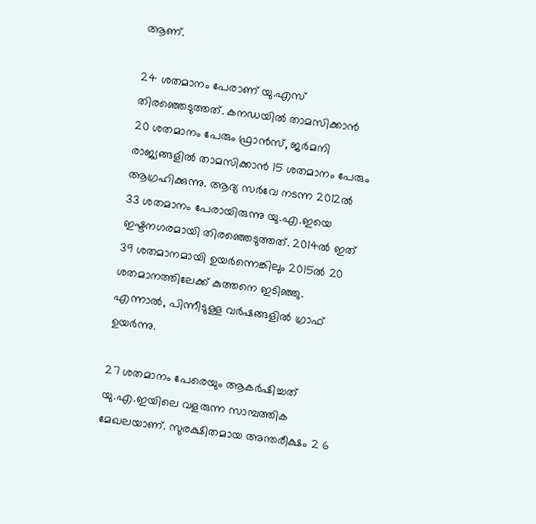ആണ്.

24 ശതമാനം പേരാണ് യു.എസ് തിരഞ്ഞെടുത്തത്. കനഡയിൽ താമസിക്കാൻ 20 ശതമാനം പേരും ഫ്രാൻസ്, ജർമനി രാജ്യങ്ങളിൽ താമസിക്കാൻ 15 ശതമാനം പേരും ആഗ്രഹിക്കുന്നു. ആദ്യ സർവേ നടന്ന 2012ൽ 33 ശതമാനം പേരായിരുന്നു യു.എ.ഇയെ ഇഷ്ടനഗരമായി തിരഞ്ഞെടുത്തത്. 2014ൽ ഇത് 39 ശതമാനമായി ഉയർന്നെങ്കിലും 2015ൽ 20 ശതമാനത്തിലേക്ക് കുത്തനെ ഇടിഞ്ഞു. എന്നാൽ, പിന്നീടുള്ള വർഷങ്ങളിൽ ഗ്രാഫ് ഉയർന്നു.

27 ശതമാനം പേരെയും ആകർഷിച്ചത് യു.എ.ഇയിലെ വളരുന്ന സാമ്പത്തിക മേഖലയാണ്. സുരക്ഷിതമായ അന്തരീക്ഷം 2 6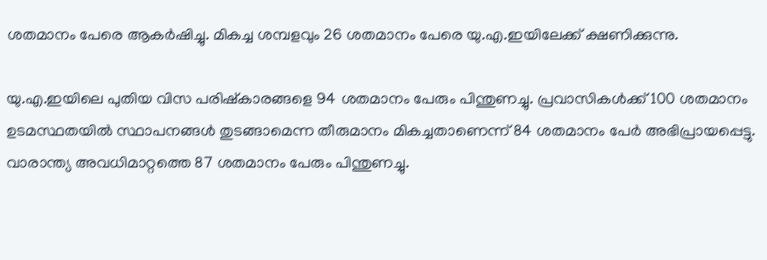ശതമാനം പേരെ ആകർഷിച്ചു. മികച്ച ശമ്പളവും 26 ശതമാനം പേരെ യു.എ.ഇയിലേക്ക് ക്ഷണിക്കുന്നു.

യു.എ.ഇയിലെ പുതിയ വിസ പരിഷ്കാരങ്ങളെ 94 ശതമാനം പേരും പിന്തുണച്ചു. പ്രവാസികൾക്ക് 100 ശതമാനം ഉടമസ്ഥതയിൽ സ്ഥാപനങ്ങൾ തുടങ്ങാമെന്ന തീരുമാനം മികച്ചതാണെന്ന് 84 ശതമാനം പേർ അഭിപ്രായപ്പെട്ടു. വാരാന്ത്യ അവധിമാറ്റത്തെ 87 ശതമാനം പേരും പിന്തുണച്ചു.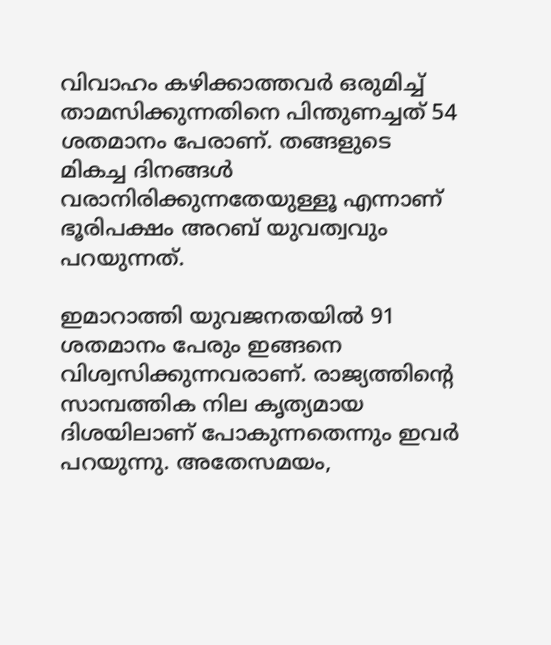വിവാഹം കഴിക്കാത്തവർ ഒരുമിച്ച് താമസിക്കുന്നതിനെ പിന്തുണച്ചത് 54 ശതമാനം പേരാണ്. തങ്ങളുടെ മികച്ച ദിനങ്ങൾ വരാനിരിക്കുന്നതേയുള്ളൂ എന്നാണ് ഭൂരിപക്ഷം അറബ് യുവത്വവും പറയുന്നത്.

ഇമാറാത്തി യുവജനതയിൽ 91 ശതമാനം പേരും ഇങ്ങനെ വിശ്വസിക്കുന്നവരാണ്. രാജ്യത്തിന്‍റെ സാമ്പത്തിക നില കൃത്യമായ ദിശയിലാണ് പോകുന്നതെന്നും ഇവർ പറയുന്നു. അതേസമയം,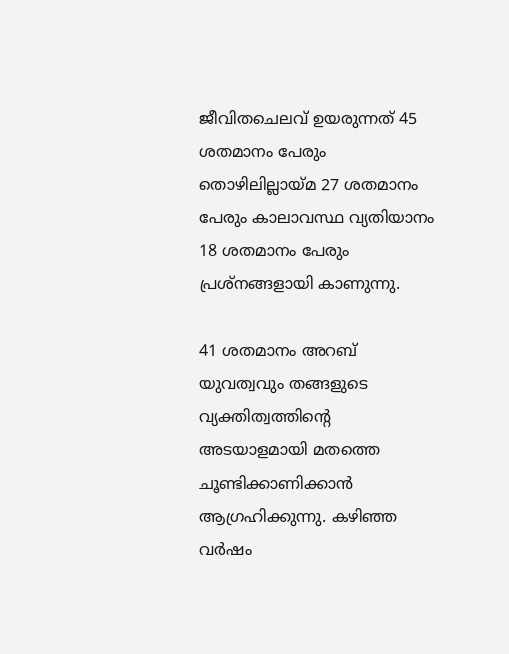ജീവിതചെലവ് ഉയരുന്നത് 45 ശതമാനം പേരും തൊഴിലില്ലായ്മ 27 ശതമാനം പേരും കാലാവസ്ഥ വ്യതിയാനം 18 ശതമാനം പേരും പ്രശ്നങ്ങളായി കാണുന്നു.

41 ശതമാനം അറബ് യുവത്വവും തങ്ങളുടെ വ്യക്തിത്വത്തിന്‍റെ അടയാളമായി മതത്തെ ചൂണ്ടിക്കാണിക്കാൻ ആഗ്രഹിക്കുന്നു. കഴിഞ്ഞ വർഷം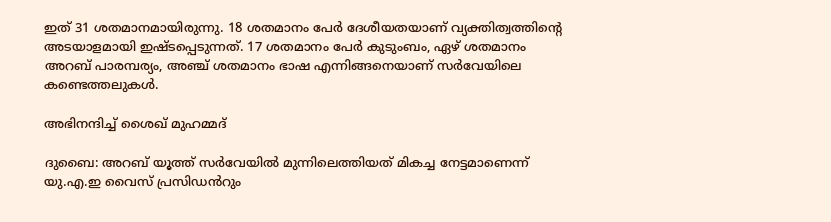ഇത് 31 ശതമാനമായിരുന്നു. 18 ശതമാനം പേർ ദേശീയതയാണ് വ്യക്തിത്വത്തിന്‍റെ അടയാളമായി ഇഷ്ടപ്പെടുന്നത്. 17 ശതമാനം പേർ കുടുംബം, ഏഴ് ശതമാനം അറബ് പാരമ്പര്യം, അഞ്ച് ശതമാനം ഭാഷ എന്നിങ്ങനെയാണ് സർവേയിലെ കണ്ടെത്തലുകൾ.

അഭിനന്ദിച്ച് ശൈഖ് മുഹമ്മദ്

ദുബൈ: അറബ് യൂത്ത് സർവേയിൽ മുന്നിലെത്തിയത് മികച്ച നേട്ടമാണെന്ന് യു.എ.ഇ വൈസ് പ്രസിഡൻറും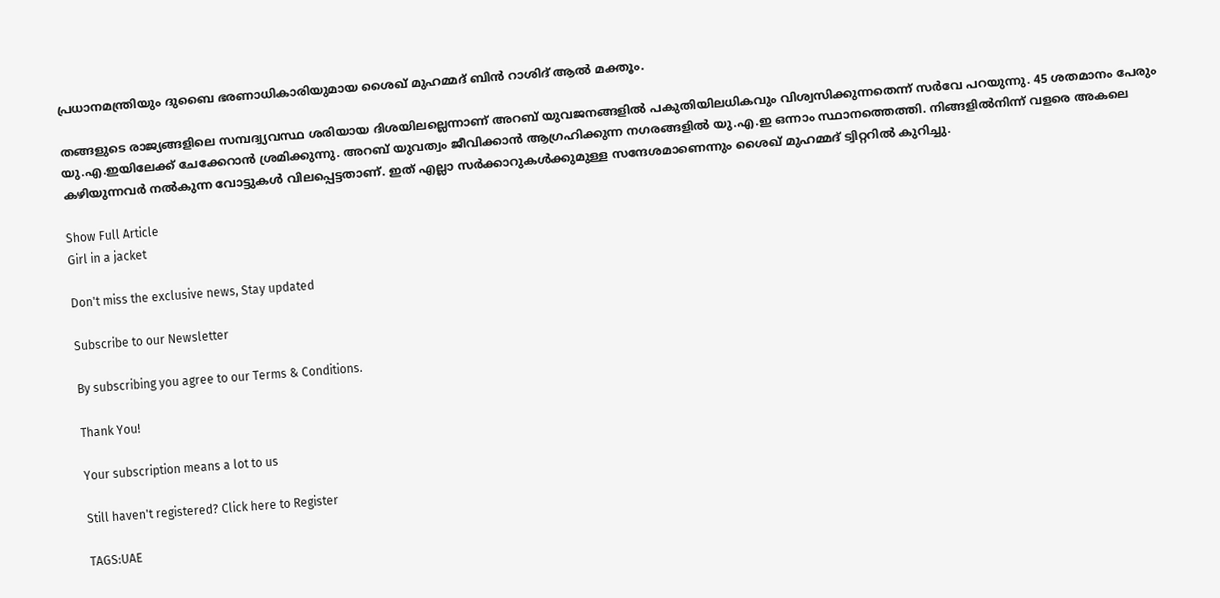പ്രധാനമന്ത്രിയും ദുബൈ ഭരണാധികാരിയുമായ ശൈഖ് മുഹമ്മദ് ബിൻ റാശിദ് ആൽ മക്തൂം.

തങ്ങളുടെ രാജ്യങ്ങളിലെ സമ്പദ്വ്യവസ്ഥ ശരിയായ ദിശയിലല്ലെന്നാണ് അറബ് യുവജനങ്ങളിൽ പകുതിയിലധികവും വിശ്വസിക്കുന്നതെന്ന് സർവേ പറയുന്നു. 45 ശതമാനം പേരും യു.എ.ഇയിലേക്ക് ചേക്കേറാൻ ശ്രമിക്കുന്നു. അറബ് യുവത്വം ജീവിക്കാൻ ആഗ്രഹിക്കുന്ന നഗരങ്ങളിൽ യു.എ.ഇ ഒന്നാം സ്ഥാനത്തെത്തി. നിങ്ങളിൽനിന്ന് വളരെ അകലെ കഴിയുന്നവർ നൽകുന്ന വോട്ടുകൾ വിലപ്പെട്ടതാണ്. ഇത് എല്ലാ സർക്കാറുകൾക്കുമുള്ള സന്ദേശമാണെന്നും ശൈഖ് മുഹമ്മദ് ട്വിറ്ററിൽ കുറിച്ചു.

Show Full Article
Girl in a jacket

Don't miss the exclusive news, Stay updated

Subscribe to our Newsletter

By subscribing you agree to our Terms & Conditions.

Thank You!

Your subscription means a lot to us

Still haven't registered? Click here to Register

TAGS:UAE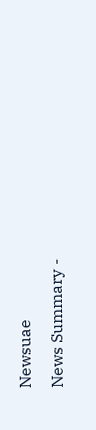Newsuae
News Summary -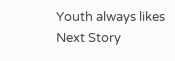Youth always likes
Next Story